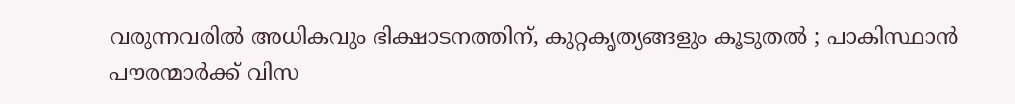വരുന്നവരില്‍ അധികവും ഭിക്ഷാടനത്തിന്, കുറ്റകൃത്യങ്ങളും കൂടുതല്‍ ; പാകിസ്ഥാന്‍ പൗരന്മാര്‍ക്ക് വിസ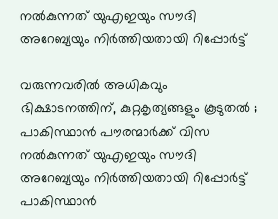നല്‍കുന്നത് യുഎഇയും സൗദി അറേബ്യയും നിര്‍ത്തിയതായി റിപ്പോര്‍ട്ട്

വരുന്നവരില്‍ അധികവും ഭിക്ഷാടനത്തിന്, കുറ്റകൃത്യങ്ങളും കൂടുതല്‍ ; പാകിസ്ഥാന്‍ പൗരന്മാര്‍ക്ക് വിസ നല്‍കുന്നത് യുഎഇയും സൗദി അറേബ്യയും നിര്‍ത്തിയതായി റിപ്പോര്‍ട്ട്
പാകിസ്ഥാന്‍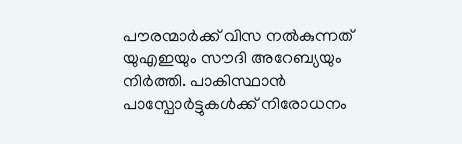പൗരന്മാര്‍ക്ക് വിസ നല്‍കുന്നത് യുഎഇയും സൗദി അറേബ്യയും നിര്‍ത്തി. പാകിസ്ഥാന്‍ പാസ്പോര്‍ട്ടുകള്‍ക്ക് നിരോധനം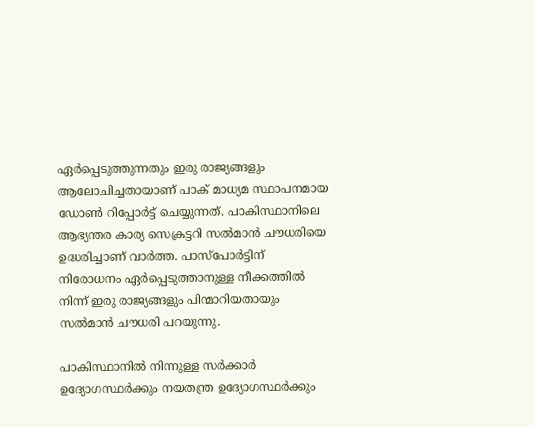ഏര്‍പ്പെടുത്തുന്നതും ഇരു രാജ്യങ്ങളും ആലോചിച്ചതായാണ് പാക് മാധ്യമ സ്ഥാപനമായ ഡോണ്‍ റിപ്പോര്‍ട്ട് ചെയ്യുന്നത്. പാകിസ്ഥാനിലെ ആഭ്യന്തര കാര്യ സെക്രട്ടറി സല്‍മാന്‍ ചൗധരിയെ ഉദ്ധരിച്ചാണ് വാര്‍ത്ത. പാസ്‌പോര്‍ട്ടിന് നിരോധനം ഏര്‍പ്പെടുത്താനുള്ള നീക്കത്തില്‍ നിന്ന് ഇരു രാജ്യങ്ങളും പിന്മാറിയതായും സല്‍മാന്‍ ചൗധരി പറയുന്നു.

പാകിസ്ഥാനില്‍ നിന്നുള്ള സര്‍ക്കാര്‍ ഉദ്യോഗസ്ഥര്‍ക്കും നയതന്ത്ര ഉദ്യോഗസ്ഥര്‍ക്കും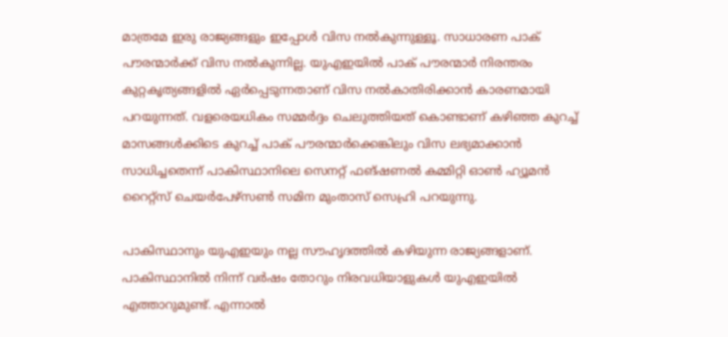മാത്രമേ ഇരു രാജ്യങ്ങളും ഇപ്പോള്‍ വിസ നല്‍കുന്നുള്ളൂ. സാധാരണ പാക് പൗരന്മാര്‍ക്ക് വിസ നല്‍കുന്നില്ല. യുഎഇയില്‍ പാക് പൗരന്മാര്‍ നിരന്തരം കുറ്റകൃത്യങ്ങളില്‍ ഏര്‍പ്പെടുന്നതാണ് വിസ നല്‍കാതിരിക്കാന്‍ കാരണമായി പറയുന്നത്. വളരെയധികം സമ്മര്‍ദ്ദം ചെലുത്തിയത് കൊണ്ടാണ് കഴിഞ്ഞ കുറച്ച് മാസങ്ങള്‍ക്കിടെ കുറച്ച് പാക് പൗരന്മാര്‍ക്കെങ്കിലും വിസ ലഭ്യമാക്കാന്‍ സാധിച്ചതെന്ന് പാകിസ്ഥാനിലെ സെനറ്റ് ഫങ്ഷണല്‍ കമ്മിറ്റി ഓണ്‍ ഹ്യൂമന്‍ റൈറ്റ്‌സ് ചെയര്‍പേഴ്സണ്‍ സമിന മുംതാസ് സെഹ്രി പറയുന്നു.

പാകിസ്ഥാനും യുഎഇയും നല്ല സൗഹൃദത്തില്‍ കഴിയുന്ന രാജ്യങ്ങളാണ്. പാകിസ്ഥാനില്‍ നിന്ന് വര്‍ഷം തോറും നിരവധിയാളുകള്‍ യുഎഇയില്‍ എത്താറുമുണ്ട്. എന്നാല്‍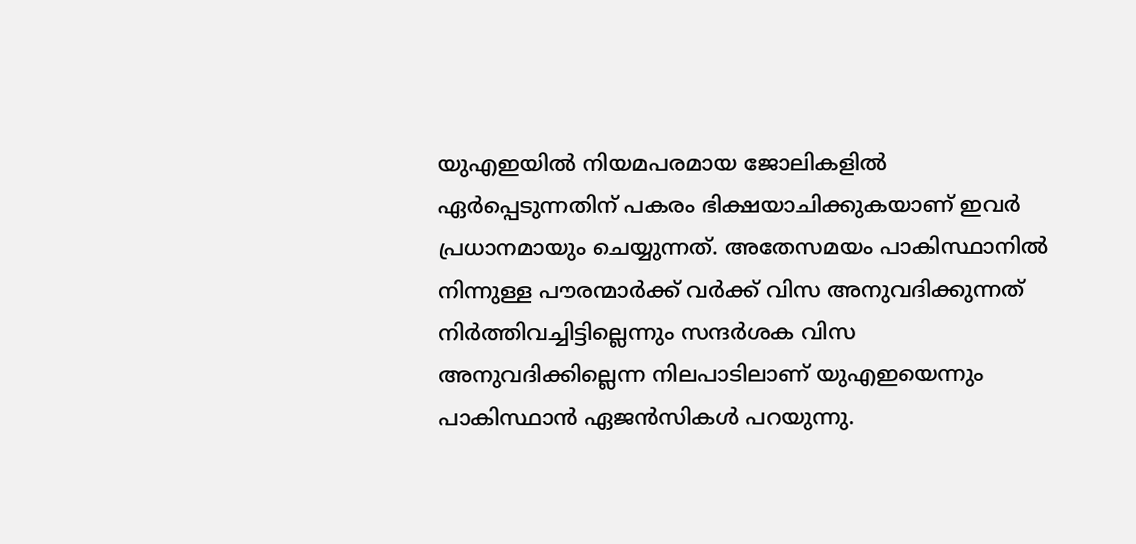യുഎഇയില്‍ നിയമപരമായ ജോലികളില്‍ ഏര്‍പ്പെടുന്നതിന് പകരം ഭിക്ഷയാചിക്കുകയാണ് ഇവര്‍ പ്രധാനമായും ചെയ്യുന്നത്. അതേസമയം പാകിസ്ഥാനില്‍ നിന്നുള്ള പൗരന്മാര്‍ക്ക് വര്‍ക്ക് വിസ അനുവദിക്കുന്നത് നിര്‍ത്തിവച്ചിട്ടില്ലെന്നും സന്ദര്‍ശക വിസ അനുവദിക്കില്ലെന്ന നിലപാടിലാണ് യുഎഇയെന്നും പാകിസ്ഥാന്‍ ഏജന്‍സികള്‍ പറയുന്നു.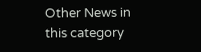Other News in this category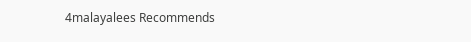4malayalees Recommends